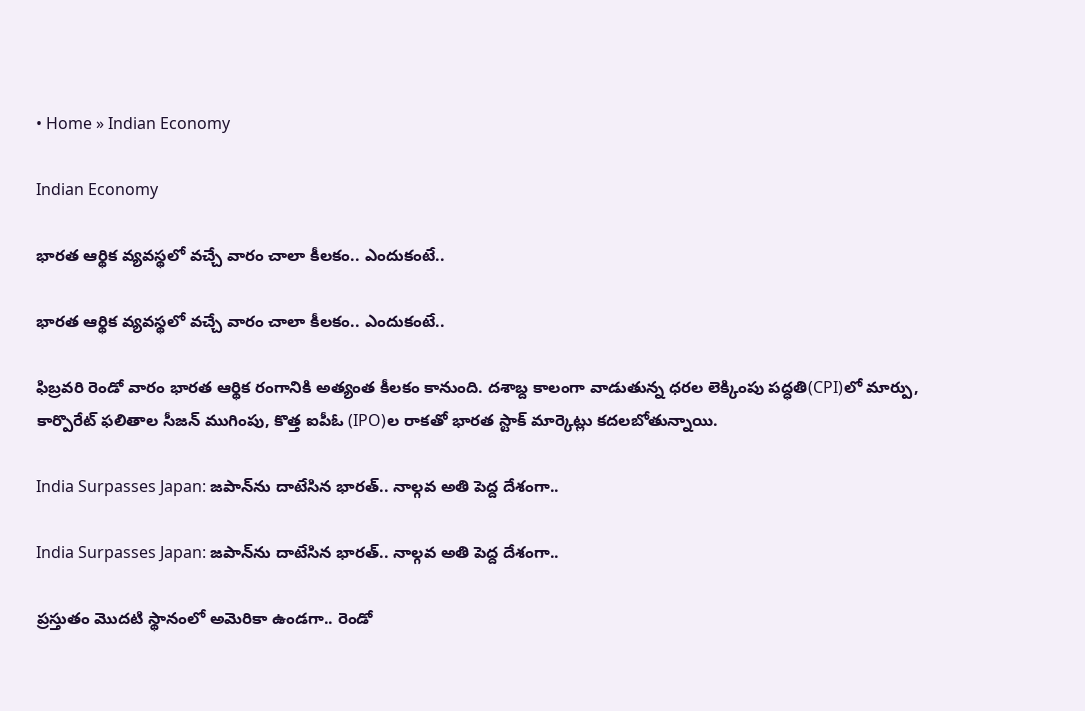• Home » Indian Economy

Indian Economy

భారత ఆర్థిక వ్యవస్థలో వచ్చే వారం చాలా కీలకం.. ఎందుకంటే..

భారత ఆర్థిక వ్యవస్థలో వచ్చే వారం చాలా కీలకం.. ఎందుకంటే..

ఫిబ్రవరి రెండో వారం భారత ఆర్థిక రంగానికి అత్యంత కీలకం కానుంది. దశాబ్ద కాలంగా వాడుతున్న ధరల లెక్కింపు పద్ధతి(CPI)లో మార్పు, కార్పొరేట్ ఫలితాల సీజన్ ముగింపు, కొత్త ఐపీఓ (IPO)ల రాకతో భారత స్టాక్ మార్కెట్లు కదలబోతున్నాయి.

India Surpasses Japan: జపాన్‌ను దాటేసిన భారత్.. నాల్గవ అతి పెద్ద దేశంగా..

India Surpasses Japan: జపాన్‌ను దాటేసిన భారత్.. నాల్గవ అతి పెద్ద దేశంగా..

ప్రస్తుతం మొదటి స్థానంలో అమెరికా ఉండగా.. రెండో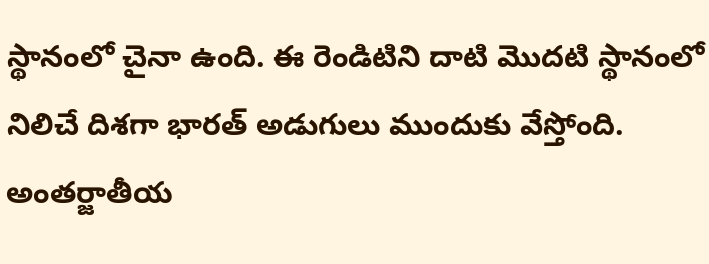స్థానంలో చైనా ఉంది. ఈ రెండిటిని దాటి మొదటి స్థానంలో నిలిచే దిశగా భారత్ అడుగులు ముందుకు వేస్తోంది. అంతర్జాతీయ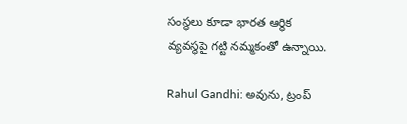సంస్థలు కూడా భారత ఆర్థిక వ్యవస్థపై గట్టి నమ్మకంతో ఉన్నాయి.

Rahul Gandhi: అవును, ట్రంప్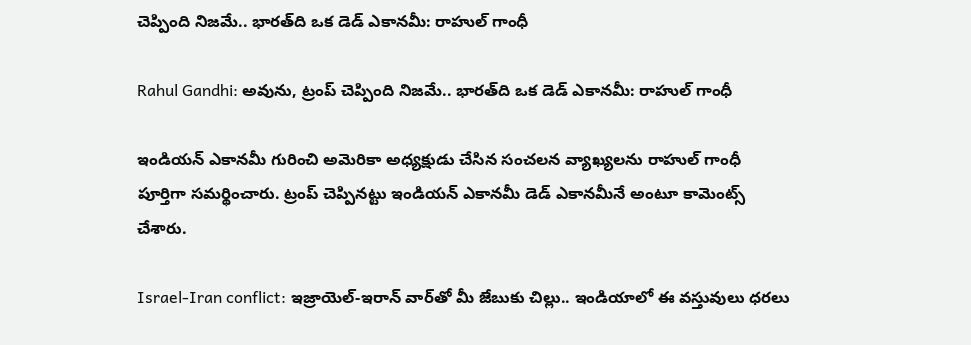చెప్పింది నిజమే.. భారత్‌ది ఒక డెడ్ ఎకానమీ: రాహుల్ గాంధీ

Rahul Gandhi: అవును, ట్రంప్ చెప్పింది నిజమే.. భారత్‌ది ఒక డెడ్ ఎకానమీ: రాహుల్ గాంధీ

ఇండియన్ ఎకానమీ గురించి అమెరికా అధ్యక్షుడు చేసిన సంచలన వ్యాఖ్యలను రాహుల్ గాంధీ పూర్తిగా సమర్థించారు. ట్రంప్ చెప్పినట్టు ఇండియన్ ఎకానమీ డెడ్ ఎకానమీనే అంటూ కామెంట్స్ చేశారు.

Israel-Iran conflict: ఇజ్రాయెల్-ఇరాన్ వార్‌తో మీ జేబుకు చిల్లు.. ఇండియాలో ఈ వస్తువులు ధరలు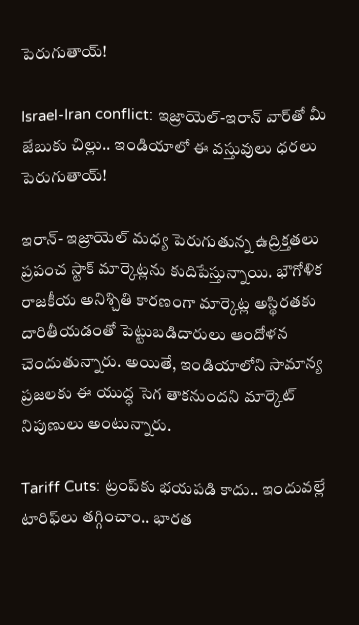పెరుగుతాయ్!

Israel-Iran conflict: ఇజ్రాయెల్-ఇరాన్ వార్‌తో మీ జేబుకు చిల్లు.. ఇండియాలో ఈ వస్తువులు ధరలు పెరుగుతాయ్!

ఇరాన్- ఇజ్రాయెల్ మధ్య పెరుగుతున్న ఉద్రిక్తతలు ప్రపంచ స్టాక్ మార్కెట్లను కుదిపేస్తున్నాయి. భౌగోళిక రాజకీయ అనిశ్చితి కారణంగా మార్కెట్ల అస్థిరతకు దారితీయడంతో పెట్టుబడిదారులు ఆందోళన చెందుతున్నారు. అయితే, ఇండియాలోని సామాన్య ప్రజలకు ఈ యుద్ధ సెగ తాకనుందని మార్కెట్ నిపుణులు అంటున్నారు.

Tariff Cuts: ట్రంప్‌కు భయపడి కాదు.. ఇందువల్లే టారిఫ్‌లు తగ్గించాం.. భారత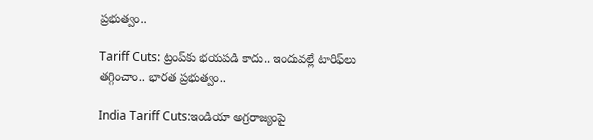ప్రభుత్వం..

Tariff Cuts: ట్రంప్‌కు భయపడి కాదు.. ఇందువల్లే టారిఫ్‌లు తగ్గించాం.. భారత ప్రభుత్వం..

India Tariff Cuts:ఇండియా అగ్రరాజ్యంపై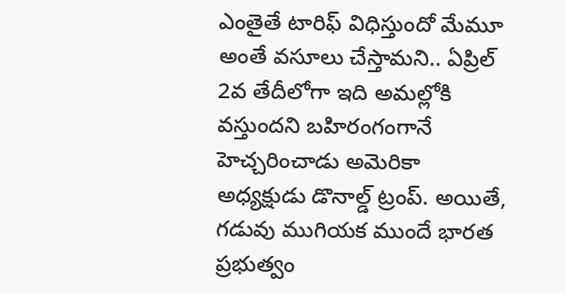ఎంతైతే టారిఫ్ విధిస్తుందో మేమూ అంతే వసూలు చేస్తామని.. ఏప్రిల్ 2వ తేదీలోగా ఇది అమల్లోకి వస్తుందని బహిరంగంగానే హెచ్చరించాడు అమెరికా అధ్యక్షుడు డొనాల్డ్ ట్రంప్. అయితే, గడువు ముగియక ముందే భారత ప్రభుత్వం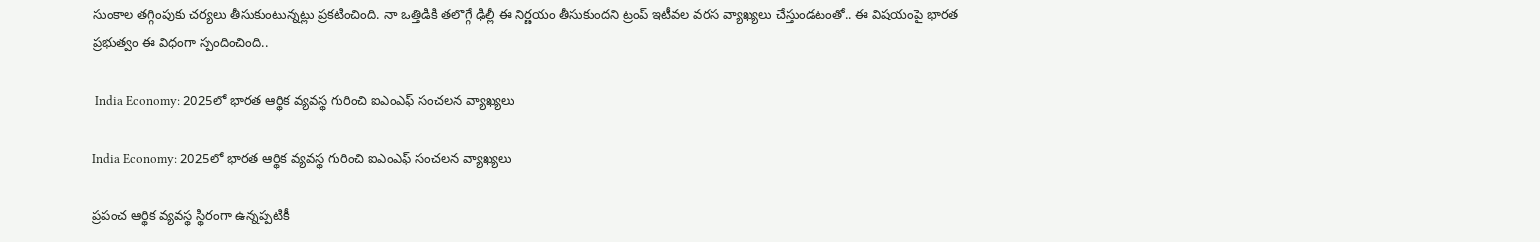సుంకాల తగ్గింపుకు చర్యలు తీసుకుంటున్నట్లు ప్రకటించింది. నా ఒత్తిడికి తలొగ్గే ఢిల్లీ ఈ నిర్ణయం తీసుకుందని ట్రంప్ ఇటీవల వరస వ్యాఖ్యలు చేస్తుండటంతో.. ఈ విషయంపై భారత ప్రభుత్వం ఈ విధంగా స్పందించింది..

 India Economy: 2025లో భారత ఆర్థిక వ్యవస్థ గురించి ఐఎంఎఫ్ సంచలన వ్యాఖ్యలు

India Economy: 2025లో భారత ఆర్థిక వ్యవస్థ గురించి ఐఎంఎఫ్ సంచలన వ్యాఖ్యలు

ప్రపంచ ఆర్థిక వ్యవస్థ స్థిరంగా ఉన్నప్పటికీ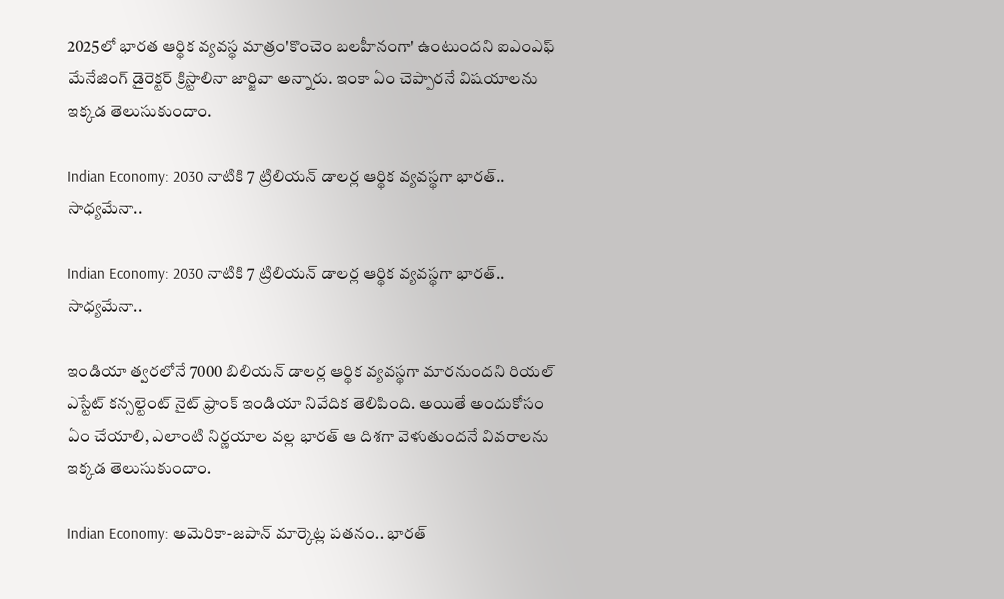2025లో భారత ఆర్థిక వ్యవస్థ మాత్రం'కొంచెం బలహీనంగా' ఉంటుందని ఐఎంఎఫ్ మేనేజింగ్ డైరెక్టర్ క్రిస్టాలినా జార్జివా అన్నారు. ఇంకా ఏం చెప్పారనే విషయాలను ఇక్కడ తెలుసుకుందాం.

Indian Economy: 2030 నాటికి 7 ట్రిలియన్ డాలర్ల ఆర్థిక వ్యవస్థగా భారత్.. సాధ్యమేనా..

Indian Economy: 2030 నాటికి 7 ట్రిలియన్ డాలర్ల ఆర్థిక వ్యవస్థగా భారత్.. సాధ్యమేనా..

ఇండియా త్వరలోనే 7000 బిలియన్ డాలర్ల ఆర్థిక వ్యవస్థగా మారనుందని రియల్ ఎస్టేట్ కన్సల్టెంట్ నైట్ ఫ్రాంక్ ఇండియా నివేదిక తెలిపింది. అయితే అందుకోసం ఏం చేయాలి, ఎలాంటి నిర్ణయాల వల్ల భారత్ ఆ దిశగా వెళుతుందనే వివరాలను ఇక్కడ తెలుసుకుందాం.

Indian Economy: అమెరికా-జపాన్ మార్కెట్ల పతనం.. భారత్‌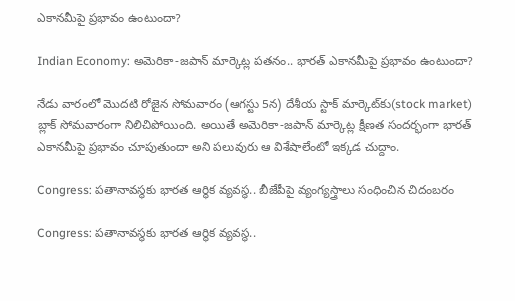ఎకానమీపై ప్రభావం ఉంటుందా?

Indian Economy: అమెరికా-జపాన్ మార్కెట్ల పతనం.. భారత్‌ ఎకానమీపై ప్రభావం ఉంటుందా?

నేడు వారంలో మొదటి రోజైన సోమవారం (ఆగస్టు 5న) దేశీయ స్టాక్ మార్కెట్‌కు(stock market) బ్లాక్ సోమవారంగా నిలిచిపోయింది. అయితే అమెరికా-జపాన్ మార్కెట్ల క్షీణత సందర్భంగా భారత్‌ ఎకానమీపై ప్రభావం చూపుతుందా అని పలువురు ఆ విశేషాలేంటో ఇక్కడ చుద్దాం.

Congress: పతానావస్థకు భారత ఆర్థిక వ్యవస్థ.. బీజేపీపై వ్యంగ్యస్త్రాలు సంధించిన చిదంబరం

Congress: పతానావస్థకు భారత ఆర్థిక వ్యవస్థ..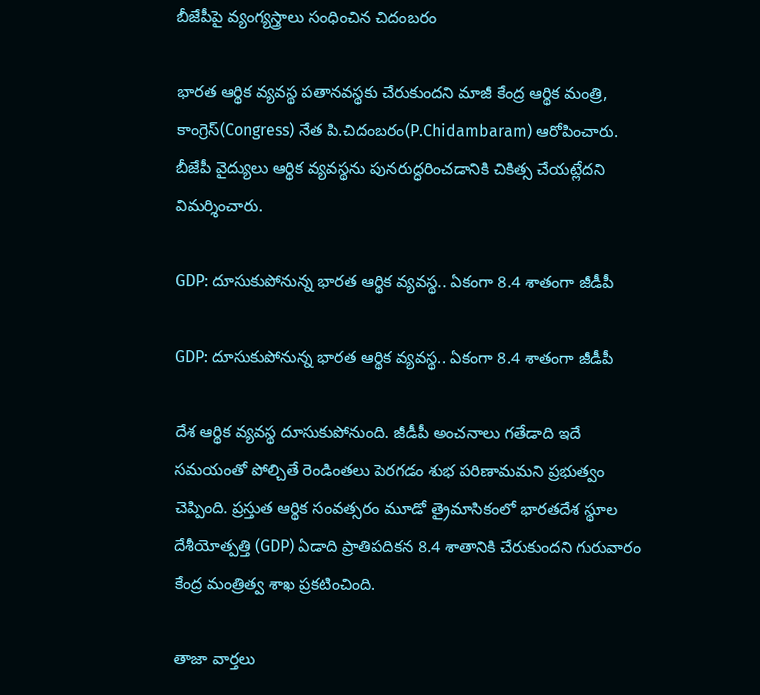బీజేపీపై వ్యంగ్యస్త్రాలు సంధించిన చిదంబరం

భారత ఆర్థిక వ్యవస్థ పతానవస్థకు చేరుకుందని మాజీ కేంద్ర ఆర్థిక మంత్రి, కాంగ్రెస్(Congress) నేత పి.చిదంబరం(P.Chidambaram) ఆరోపించారు. బీజేపీ వైద్యులు ఆర్థిక వ్యవస్థను పునరుద్ధరించడానికి చికిత్స చేయట్లేదని విమర్శించారు.

GDP: దూసుకుపోనున్న భారత ఆర్థిక వ్యవస్థ.. ఏకంగా 8.4 శాతంగా జీడీపీ

GDP: దూసుకుపోనున్న భారత ఆర్థిక వ్యవస్థ.. ఏకంగా 8.4 శాతంగా జీడీపీ

దేశ ఆర్థిక వ్యవస్థ దూసుకుపోనుంది. జీడీపీ అంచనాలు గతేడాది ఇదే సమయంతో పోల్చితే రెండింతలు పెరగడం శుభ పరిణామమని ప్రభుత్వం చెప్పింది. ప్రస్తుత ఆర్థిక సంవత్సరం మూడో త్రైమాసికంలో భారతదేశ స్థూల దేశీయోత్పత్తి (GDP) ఏడాది ప్రాతిపదికన 8.4 శాతానికి చేరుకుందని గురువారం కేంద్ర మంత్రిత్వ శాఖ ప్రకటించింది.

తాజా వార్తలు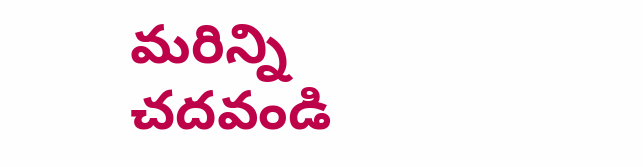మరిన్ని చదవండి